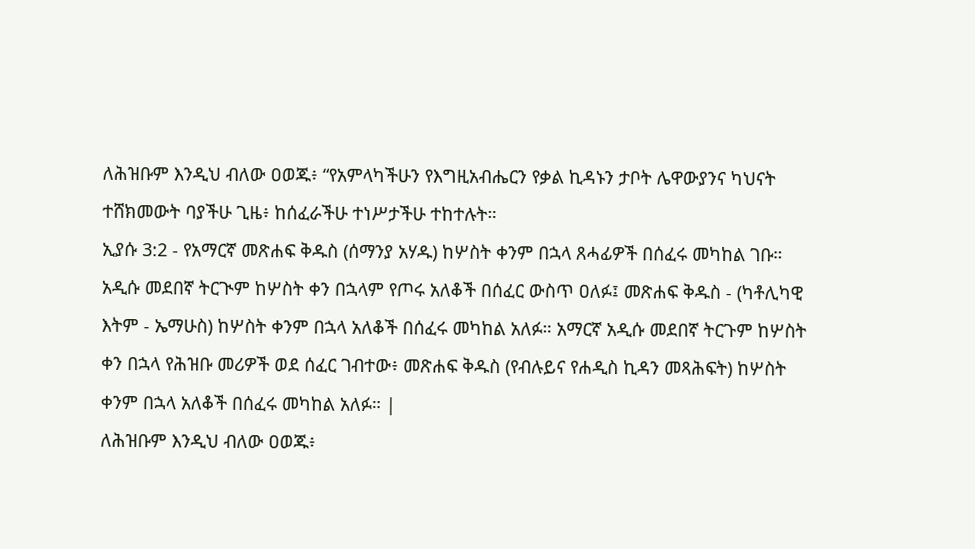ለሕዝቡም እንዲህ ብለው ዐወጁ፥ “የአምላካችሁን የእግዚአብሔርን የቃል ኪዳኑን ታቦት ሌዋውያንና ካህናት ተሸክመውት ባያችሁ ጊዜ፥ ከሰፈራችሁ ተነሥታችሁ ተከተሉት።
ኢያሱ 3:2 - የአማርኛ መጽሐፍ ቅዱስ (ሰማንያ አሃዱ) ከሦስት ቀንም በኋላ ጸሓፊዎች በሰፈሩ መካከል ገቡ። አዲሱ መደበኛ ትርጒም ከሦስት ቀን በኋላም የጦሩ አለቆች በሰፈር ውስጥ ዐለፉ፤ መጽሐፍ ቅዱስ - (ካቶሊካዊ እትም - ኤማሁስ) ከሦስት ቀንም በኋላ አለቆች በሰፈሩ መካከል አለፉ። አማርኛ አዲሱ መደበኛ ትርጉም ከሦስት ቀን በኋላ የሕዝቡ መሪዎች ወደ ሰፈር ገብተው፥ መጽሐፍ ቅዱስ (የብሉይና የሐዲስ ኪዳን መጻሕፍት) ከሦስት ቀንም በኋላ አለቆች በሰፈሩ መካከል አለፉ። |
ለሕዝቡም እንዲህ ብለው ዐወጁ፥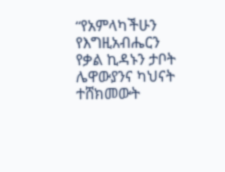“የአምላካችሁን የእግዚአብሔርን የቃል ኪዳኑን ታቦት ሌዋውያንና ካህናት ተሸክመውት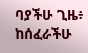ባያችሁ ጊዜ፥ ከሰፈራችሁ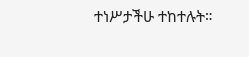ተነሥታችሁ ተከተሉት።